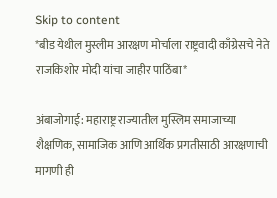Skip to content
*बीड येथील मुस्लीम आरक्षण मोर्चाला राष्ट्रवादी काँग्रेसचे नेते राजकिशोर मोदी यांचा जाहीर पाठिंबा*

अंबाजोगाई: महाराष्ट्र राज्यातील मुस्लिम समाजाच्या शैक्षणिक, सामाजिक आणि आर्थिक प्रगतीसाठी आरक्षणाची मागणी ही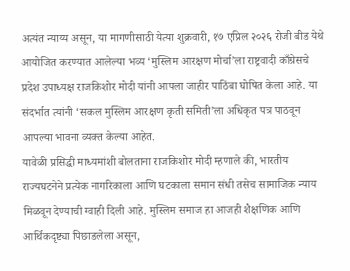अत्यंत न्याय्य असून, या मागणीसाठी येत्या शुक्रवारी, १७ एप्रिल २०२६ रोजी बीड येथे आयोजित करण्यात आलेल्या भव्य ‘मुस्लिम आरक्षण मोर्चा’ला राष्ट्रवादी काँग्रेसचे प्रदेश उपाध्यक्ष राजकिशोर मोदी यांनी आपला जाहीर पाठिंबा घोषित केला आहे. या संदर्भात त्यांनी ‘सकल मुस्लिम आरक्षण कृती समिती’ला अधिकृत पत्र पाठवून आपल्या भावना व्यक्त केल्या आहेत.
यावेळी प्रसिद्धी माध्यमांशी बोलताना राजकिशोर मोदी म्हणाले की, भारतीय राज्यघटनेने प्रत्येक नागरिकाला आणि घटकाला समान संधी तसेच सामाजिक न्याय मिळवून देण्याची ग्वाही दिली आहे. मुस्लिम समाज हा आजही शैक्षणिक आणि आर्थिकदृष्ट्या पिछाडलेला असून,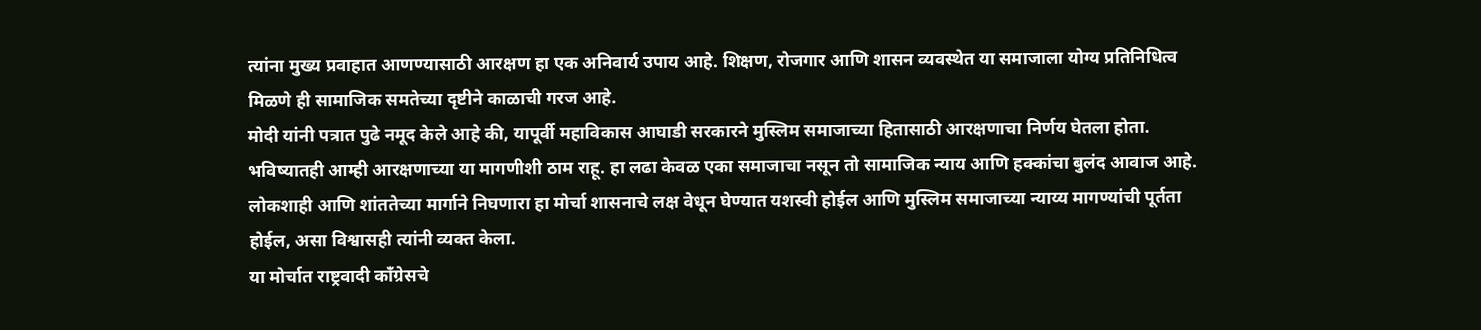त्यांना मुख्य प्रवाहात आणण्यासाठी आरक्षण हा एक अनिवार्य उपाय आहे. शिक्षण, रोजगार आणि शासन व्यवस्थेत या समाजाला योग्य प्रतिनिधित्व मिळणे ही सामाजिक समतेच्या दृष्टीने काळाची गरज आहे.
मोदी यांनी पत्रात पुढे नमूद केले आहे की, यापूर्वी महाविकास आघाडी सरकारने मुस्लिम समाजाच्या हितासाठी आरक्षणाचा निर्णय घेतला होता. भविष्यातही आम्ही आरक्षणाच्या या मागणीशी ठाम राहू. हा लढा केवळ एका समाजाचा नसून तो सामाजिक न्याय आणि हक्कांचा बुलंद आवाज आहे. लोकशाही आणि शांततेच्या मार्गाने निघणारा हा मोर्चा शासनाचे लक्ष वेधून घेण्यात यशस्वी होईल आणि मुस्लिम समाजाच्या न्याय्य मागण्यांची पूर्तता होईल, असा विश्वासही त्यांनी व्यक्त केला.
या मोर्चात राष्ट्रवादी काँग्रेसचे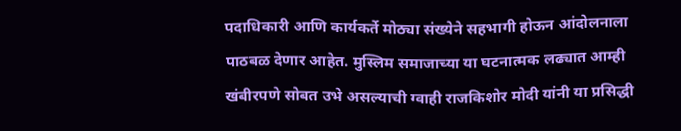पदाधिकारी आणि कार्यकर्ते मोठ्या संख्येने सहभागी होऊन आंदोलनाला पाठबळ देणार आहेत. मुस्लिम समाजाच्या या घटनात्मक लढ्यात आम्ही खंबीरपणे सोबत उभे असल्याची ग्वाही राजकिशोर मोदी यांनी या प्रसिद्धी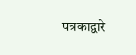पत्रकाद्वारे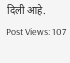दिली आहे.
Post Views: 107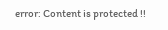error: Content is protected !!